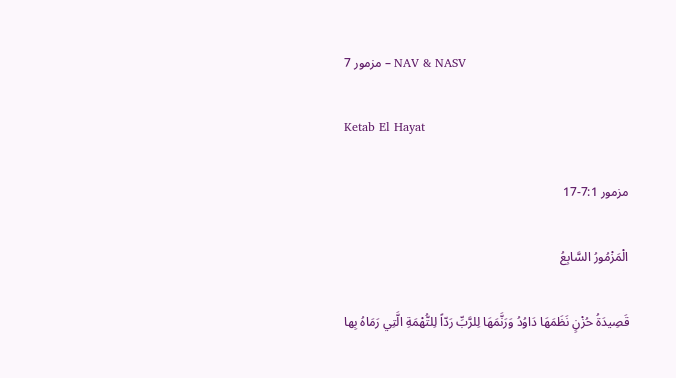مزمور 7 – NAV & NASV

Ketab El Hayat

مزمور 7:1-17

الْمَزْمُورُ السَّابِعُ

قَصِيدَةُ حُزْنٍ نَظَمَهَا دَاوُدُ وَرَنَّمَهَا لِلرَّبِّ رَدّاً لِلتُّهْمَةِ الَّتِي رَمَاهُ بِها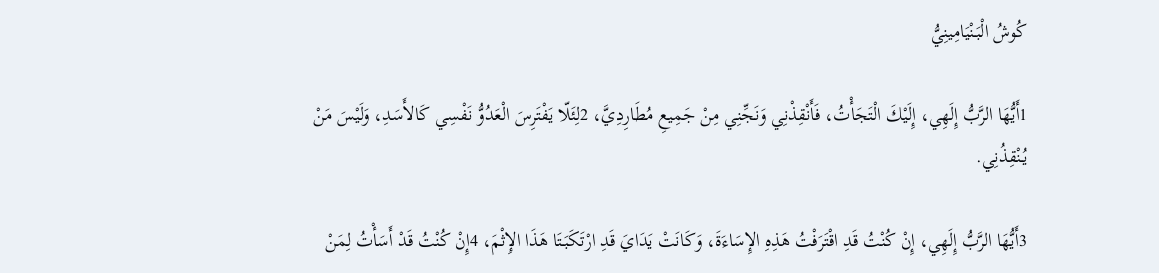كُوشُ الْبَنْيَامِينِيُّ

1أَيُّهَا الرَّبُّ إِلَهِي، إِلَيْكَ الْتَجَأْتُ، فَأَنْقِذْنِي وَنَجِّنِي مِنْ جَمِيعِ مُطَارِدِيَّ، 2لِئَلّا يَفْتَرِسَ الْعَدُوُّ نَفْسِي كَالأَسَدِ، وَلَيْسَ مَنْ يُنْقِذُنِي.

3أَيُّهَا الرَّبُّ إِلَهِي، إِنْ كُنْتُ قَدِ اقْتَرَفْتُ هَذِهِ الإِسَاءَةَ، وَكَانَتْ يَدَايَ قَدِ ارْتَكَبَتَا هَذَا الإِثْمَ، 4إِنْ كُنْتُ قَدْ أَسَأْتُ لِمَنْ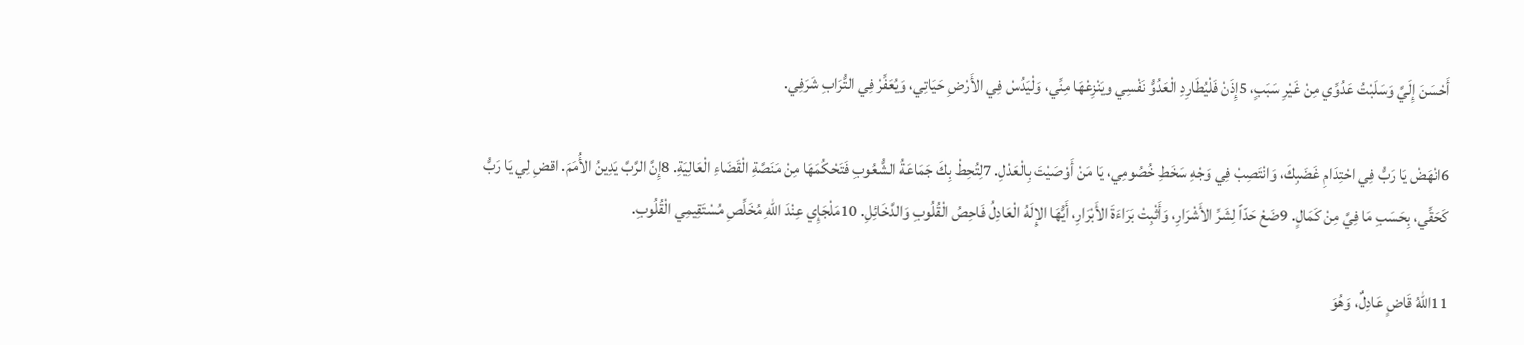أَحْسَنَ إِلَيَّ وَسَلَبْتُ عَدُوِّي مِنْ غَيْرِ سَبَبٍ، 5إِذَنْ فَلْيُطَارِدِ الْعَدُوُّ نَفْسِي ويَنْزِعْهَا مِنِّي، وَلْيَدُسْ فِي الأَرْضِ حَيَاتِي، وَيُعَفِّرْ فِي التُّرَابِ شَرَفِي.

6انْهَضْ يَا رَبُّ فِي احْتِدَامِ غَضَبِكَ، وَانْتَصِبْ فِي وَجْهِ سَخَطِ خُصُومِي، يَا مَنْ أَوْصَيْتَ بِالْعَدْلِ. 7لِتُحِطْ بِكَ جَمَاعَةُ الشُّعُوبِ فَتَحْكُمَهَا مِنْ مَنَصَّةِ الْقَضَاءِ الْعَالِيَةِ. 8إِنَّ الرَّبَّ يَدِينُ الأُمَمَ. اقضِ لِي يَا رَبُّ كَحَقِّي، بِحَسَبِ مَا فِيَّ مِنْ كَمَالٍ. 9ضَعْ حَدّاً لِشَرِّ الأَشْرَارِ، وَأَثْبِتْ بَرَاءَةَ الأَبْرَارِ، أَيُّهَا الإِلَهُ الْعَادِلُ فَاحِصُ الْقُلُوبِ وَالدَّخَائِلِ. 10مَلْجَإِي عِنْدَ اللهِ مُخَلِّصِ مُسْتَقِيمِي الْقُلُوبِ.

11اللهُ قَاضٍ عَادِلٌ، وَهُوَ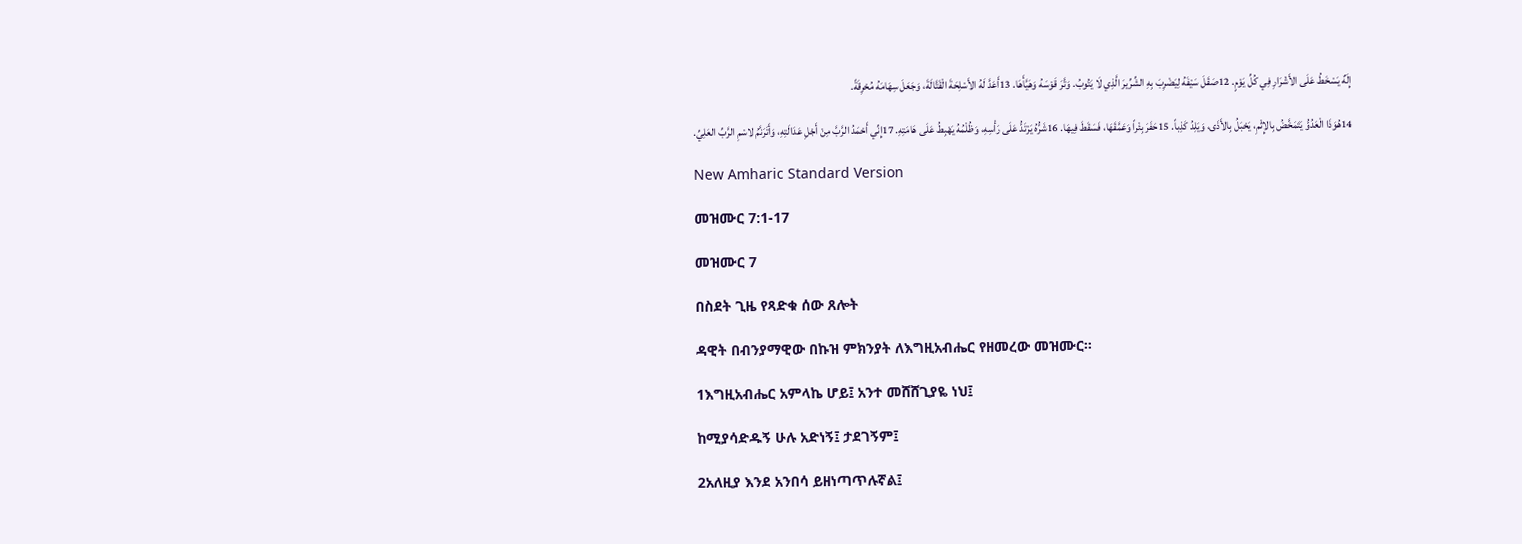إِلَهٌ يَسْخَطُ عَلَى الأَشْرَارِ فِي كُلِّ يَوْمٍ. 12صَقَلَ سَيْفَهُ لِيَضْرِبَ بِهِ الشِّرِّيرَ الَّذِي لَا يَتُوبُ. وَتَّرَ قَوْسَهُ وَهَيَّأَهَا. 13أَعَدَّ لَهُ الأَسْلِحَةَ الْقَتَّالَةَ، وَجَعَلَ سِهَامَهُ مُحْرِقَةً.

14هُوَذَا الْعَدُوُّ يَتَمَخَّضُ بِالإِثْمِ، يَحْبَلُ بِالأَذَى، وَيَلِدُ كَذِباً. 15حَفَرَ بِئْراً وَعَمَّقَهَا، فَسَقَطَ فِيهَا. 16شَرُّهُ يَرْتَدُّ عَلَى رَأْسِهِ، وَظُلْمُهُ يَهْبِطُ عَلَى هَامَتِهِ. 17إِنِّي أَحْمَدُ الرَّبَّ مِنْ أَجْلِ عَدَالَتِهِ، وَأَتَرَنَّمُ لاسْمِ الرَّبِّ العَلِيِّ.

New Amharic Standard Version

መዝሙር 7:1-17

መዝሙር 7

በስደት ጊዜ የጻድቁ ሰው ጸሎት

ዳዊት በብንያማዊው በኩዝ ምክንያት ለእግዚአብሔር የዘመረው መዝሙር።

1እግዚአብሔር አምላኬ ሆይ፤ አንተ መሸሸጊያዬ ነህ፤

ከሚያሳድዱኝ ሁሉ አድነኝ፤ ታደገኝም፤

2አለዚያ እንደ አንበሳ ይዘነጣጥሉኛል፤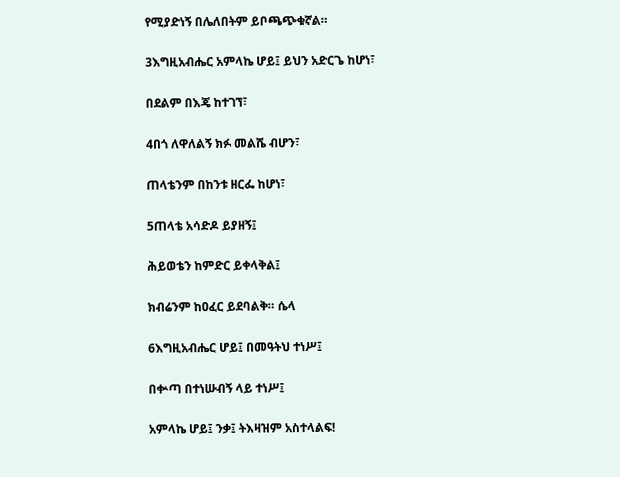የሚያድነኝ በሌለበትም ይቦጫጭቁኛል።

3እግዚአብሔር አምላኬ ሆይ፤ ይህን አድርጌ ከሆነ፣

በደልም በእጄ ከተገኘ፣

4በጎ ለዋለልኝ ክፉ መልሼ ብሆን፣

ጠላቴንም በከንቱ ዘርፌ ከሆነ፣

5ጠላቴ አሳድዶ ይያዘኝ፤

ሕይወቴን ከምድር ይቀላቅል፤

ክብሬንም ከዐፈር ይደባልቅ። ሴላ

6እግዚአብሔር ሆይ፤ በመዓትህ ተነሥ፤

በቍጣ በተነሡብኝ ላይ ተነሥ፤

አምላኬ ሆይ፤ ንቃ፤ ትእዛዝም አስተላልፍ!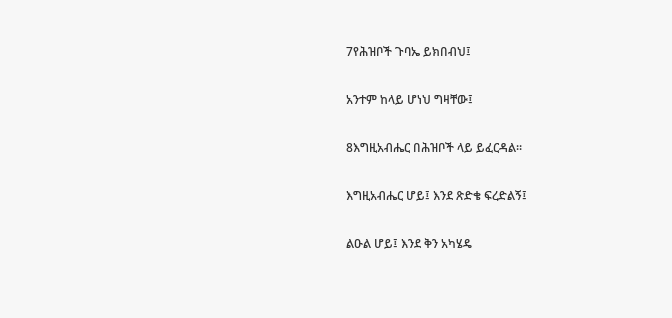7የሕዝቦች ጉባኤ ይክበብህ፤

አንተም ከላይ ሆነህ ግዛቸው፤

8እግዚአብሔር በሕዝቦች ላይ ይፈርዳል።

እግዚአብሔር ሆይ፤ እንደ ጽድቄ ፍረድልኝ፤

ልዑል ሆይ፤ እንደ ቅን አካሄዴ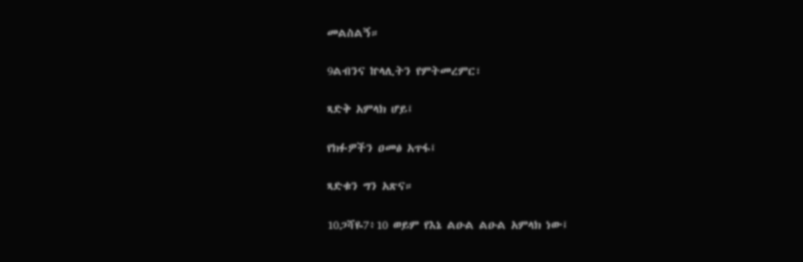መልስልኝ።

9ልብንና ኵላሊትን የምትመረምር፣

ጻድቅ አምላክ ሆይ፤

የክፉዎችን ዐመፅ አጥፋ፤

ጻድቁን ግን አጽና።

10ጋሻዬ7፥10 ወይም የእኔ ልዑል ልዑል አምላክ ነው፤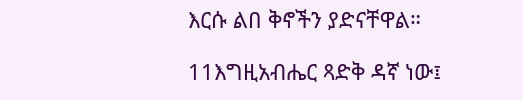እርሱ ልበ ቅኖችን ያድናቸዋል።

11እግዚአብሔር ጻድቅ ዳኛ ነው፤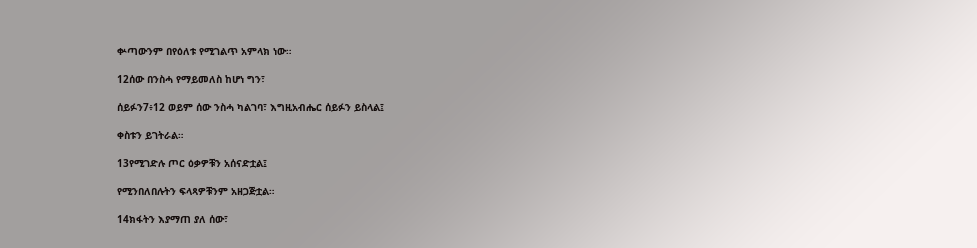ቍጣውንም በየዕለቱ የሚገልጥ አምላክ ነው።

12ሰው በንስሓ የማይመለስ ከሆነ ግን፣

ሰይፉን7፥12 ወይም ሰው ንስሓ ካልገባ፣ እግዚአብሔር ሰይፉን ይስላል፤

ቀስቱን ይገትራል።

13የሚገድሉ ጦር ዕቃዎቹን አሰናድቷል፤

የሚንበለበሉትን ፍላጻዎቹንም አዘጋጅቷል።

14ክፋትን እያማጠ ያለ ሰው፣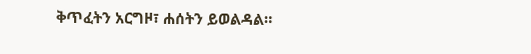ቅጥፈትን አርግዞ፣ ሐሰትን ይወልዳል።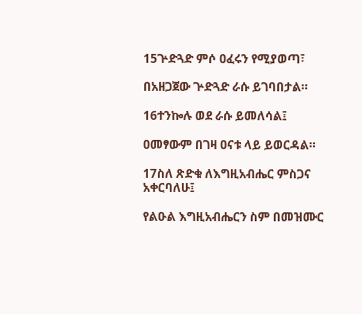15ጕድጓድ ምሶ ዐፈሩን የሚያወጣ፣

በአዘጋጀው ጕድጓድ ራሱ ይገባበታል።

16ተንኰሉ ወደ ራሱ ይመለሳል፤

ዐመፃውም በገዛ ዐናቱ ላይ ይወርዳል።

17ስለ ጽድቁ ለእግዚአብሔር ምስጋና አቀርባለሁ፤

የልዑል እግዚአብሔርን ስም በመዝሙር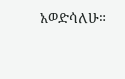አወድሳለሁ።